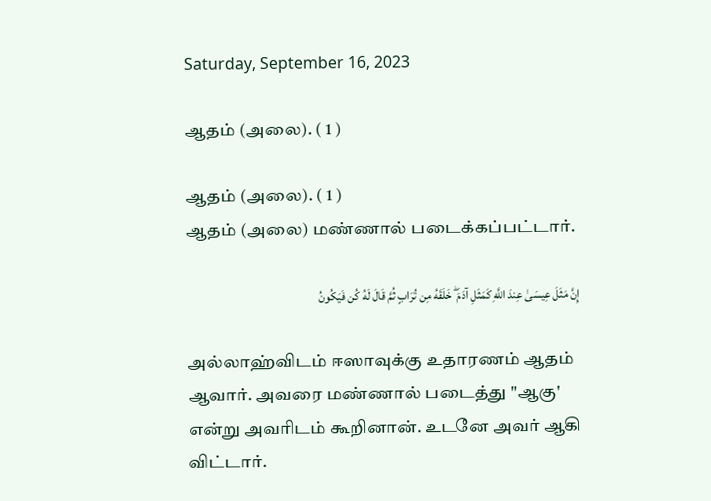Saturday, September 16, 2023

ஆதம் (அலை). ( 1 )

ஆதம் (அலை). ( 1 )
ஆதம் (அலை) மண்ணால் படைக்கப்பட்டார்.

إِنَّ مَثَلَ عِيسَىٰ عِندَ اللَّهِ كَمَثَلِ آدَمَ ۖ خَلَقَهُ مِن تُرَابٍ ثُمَّ قَالَ لَهُ كُن فَيَكُونُ

அல்லாஹ்விடம் ஈஸாவுக்கு உதாரணம் ஆதம் ஆவார். அவரை மண்ணால் படைத்து "ஆகு' என்று அவரிடம் கூறினான். உடனே அவர் ஆகி விட்டார்.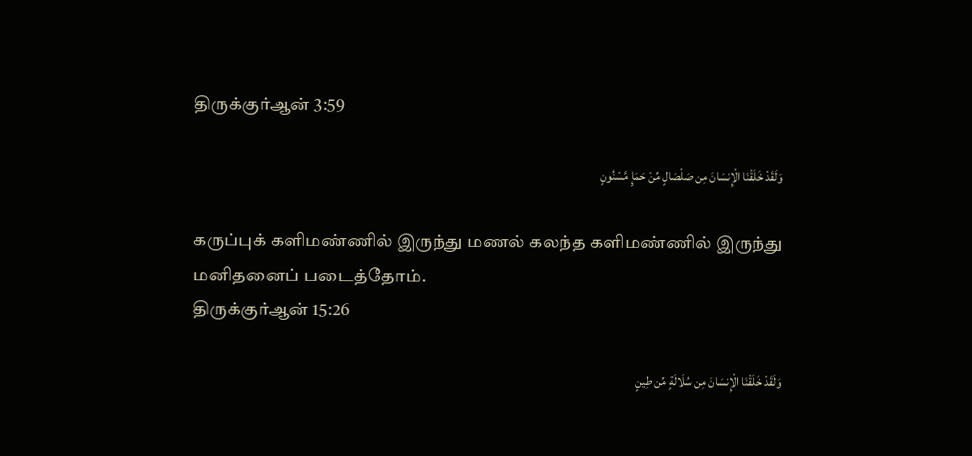திருக்குர்ஆன் 3:59

وَلَقَدْ خَلَقْنَا الْإِنسَانَ مِن صَلْصَالٍ مِّنْ حَمَإٍ مَّسْنُونٍ

கருப்புக் களிமண்ணில் இருந்து மணல் கலந்த களிமண்ணில் இருந்து மனிதனைப் படைத்தோம்.
திருக்குர்ஆன் 15:26

وَلَقَدْ خَلَقْنَا الْإِنسَانَ مِن سُلَالَةٍ مِّن طِينٍ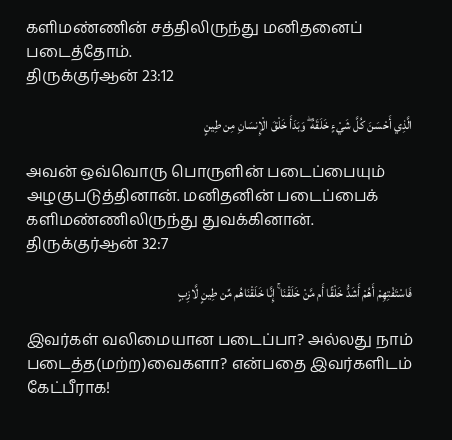களிமண்ணின் சத்திலிருந்து மனிதனைப் படைத்தோம்.
திருக்குர்ஆன் 23:12

الَّذِي أَحْسَنَ كُلَّ شَيْءٍ خَلَقَهُ ۖ وَبَدَأَ خَلْقَ الْإِنسَانِ مِن طِينٍ

அவன் ஒவ்வொரு பொருளின் படைப்பையும் அழகுபடுத்தினான். மனிதனின் படைப்பைக் களிமண்ணிலிருந்து துவக்கினான்.
திருக்குர்ஆன் 32:7

فَاسْتَفْتِهِمْ أَهُمْ أَشَدُّ خَلْقًا أَم مَّنْ خَلَقْنَا ۚ إِنَّا خَلَقْنَاهُم مِّن طِينٍ لَّازِبٍ

இவர்கள் வலிமையான படைப்பா? அல்லது நாம் படைத்த(மற்ற)வைகளா? என்பதை இவர்களிடம் கேட்பீராக!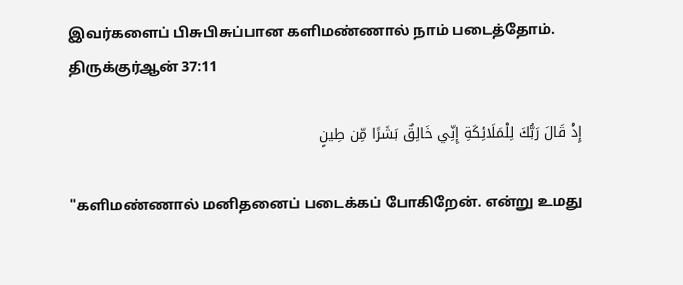இவர்களைப் பிசுபிசுப்பான களிமண்ணால் நாம் படைத்தோம்.
திருக்குர்ஆன் 37:11

إِذْ قَالَ رَبُّكَ لِلْمَلَائِكَةِ إِنِّي خَالِقٌ بَشَرًا مِّن طِينٍ

"களிமண்ணால் மனிதனைப் படைக்கப் போகிறேன். என்று உமது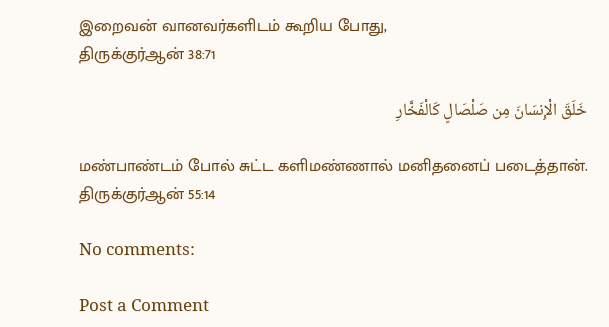இறைவன் வானவர்களிடம் கூறிய போது,
திருக்குர்ஆன் 38:71

خَلَقَ الْإِنسَانَ مِن صَلْصَالٍ كَالْفَخَّارِ

மண்பாண்டம் போல் சுட்ட களிமண்ணால் மனிதனைப் படைத்தான்.
திருக்குர்ஆன் 55:14

No comments:

Post a Comment